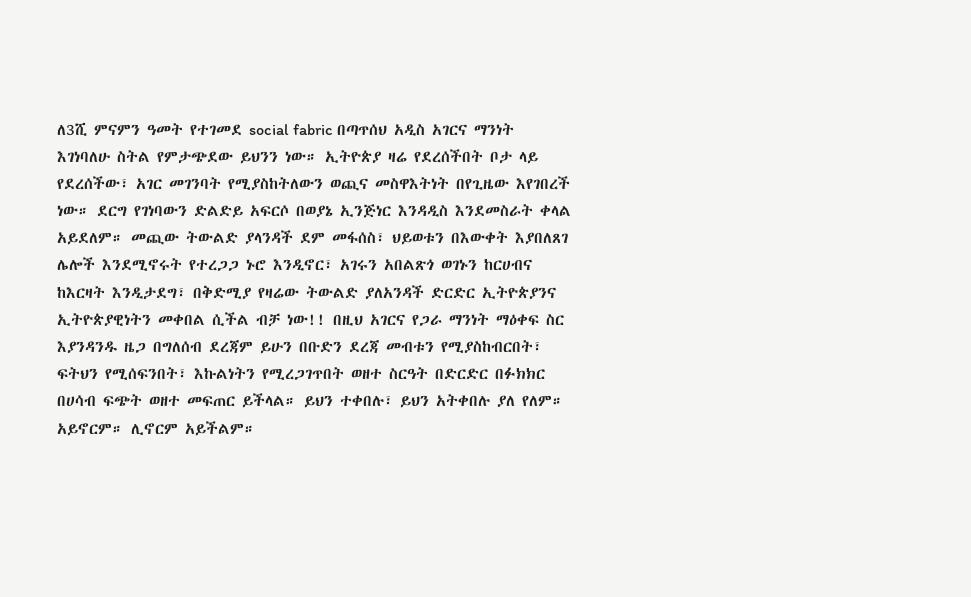ለ3ሺ ምናምን ዓመት የተገመደ social fabric በጣጥሰህ አዲስ አገርና ማንነት እገነባለሁ ስትል የምታጭደው ይህንን ነው። ኢትዮጵያ ዛሬ የደረሰችበት ቦታ ላይ የደረሰችው፣ አገር መገንባት የሚያስከትለውን ወጪና መስዋእትነት በየጊዜው እየገበረች ነው። ደርግ የገነባውን ድልድይ አፍርሶ በወያኔ ኢንጅነር እንዳዲስ እንደመስራት ቀላል አይደለም። መጪው ትውልድ ያላንዳች ደም መፋሰስ፣ ህይወቱን በእውቀት እያበለጸገ ሌሎች እንደሚኖሩት የተረጋጋ ኑሮ እንዲኖር፣ አገሩን አበልጽጎ ወገኑን ከርሀብና ከእርዛት እንዲታደግ፣ በቅድሚያ የዛሬው ትውልድ ያለአንዳች ድርድር ኢትዮጵያንና ኢትዮጵያዊነትን መቀበል ሲችል ብቻ ነው!! በዚህ አገርና የጋራ ማንነት ማዕቀፍ ስር እያንዳንዱ ዜጋ በግለሰብ ደረጃም ይሁን በቡድን ደረጃ መብቱን የሚያስከብርበት፣ ፍትህን የሚሰፍንበት፣ እኩልነትን የሚረጋገጥበት ወዘተ ስርዓት በድርድር በፉክክር በሀሳብ ፍጭት ወዘተ መፍጠር ይችላል። ይህን ተቀበሉ፣ ይህን አትቀበሉ ያለ የለም። አይኖርም። ሊኖርም አይችልም።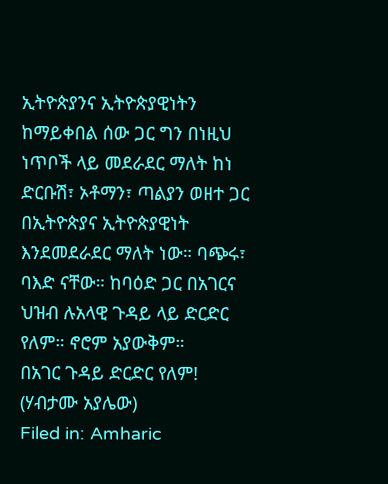ኢትዮጵያንና ኢትዮጵያዊነትን ከማይቀበል ሰው ጋር ግን በነዚህ ነጥቦች ላይ መደራደር ማለት ከነ ድርቡሽ፣ ኦቶማን፣ ጣልያን ወዘተ ጋር በኢትዮጵያና ኢትዮጵያዊነት እንደመደራደር ማለት ነው። ባጭሩ፣ ባእድ ናቸው። ከባዕድ ጋር በአገርና ህዝብ ሉአላዊ ጉዳይ ላይ ድርድር የለም። ኖሮም አያውቅም።
በአገር ጉዳይ ድርድር የለም! (ሃብታሙ አያሌው)
Filed in: Amharic